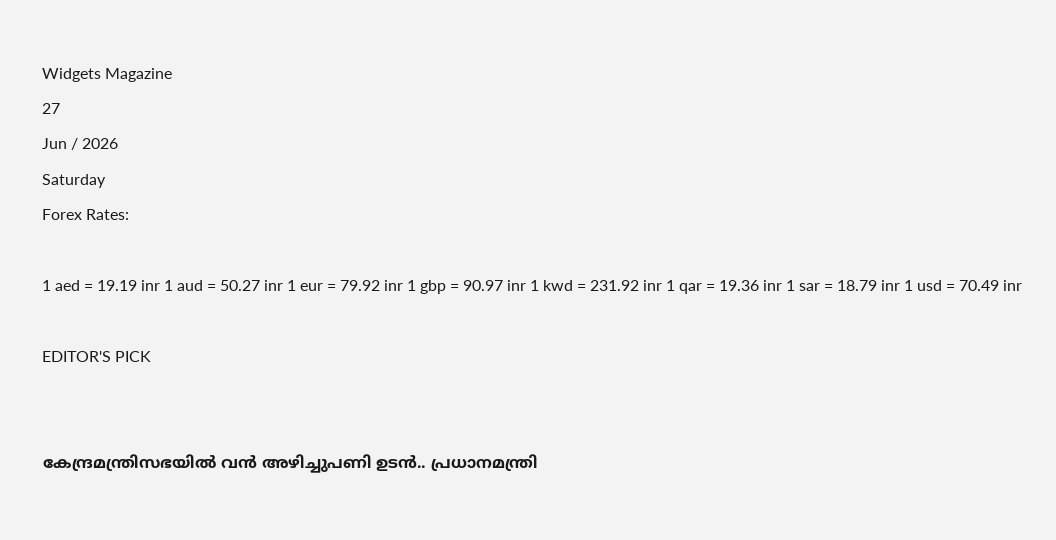Widgets Magazine
27
Jun / 2026
Saturday
Forex Rates:

1 aed = 19.19 inr 1 aud = 50.27 inr 1 eur = 79.92 inr 1 gbp = 90.97 inr 1 kwd = 231.92 inr 1 qar = 19.36 inr 1 sar = 18.79 inr 1 usd = 70.49 inr

EDITOR'S PICK


കേന്ദ്രമന്ത്രിസഭയിൽ വൻ അഴിച്ചുപണി ഉടൻ.. പ്രധാനമന്ത്രി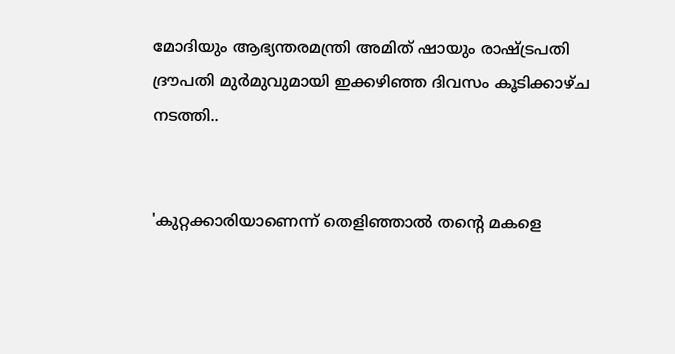മോദിയും ആഭ്യന്തരമന്ത്രി അമിത് ഷായും രാഷ്ട്രപതി ദ്രൗപതി മുർമുവുമായി ഇക്കഴിഞ്ഞ ദിവസം കൂടിക്കാഴ്ച നടത്തി..


'കുറ്റക്കാരിയാണെന്ന് തെളിഞ്ഞാൽ തന്റെ മകളെ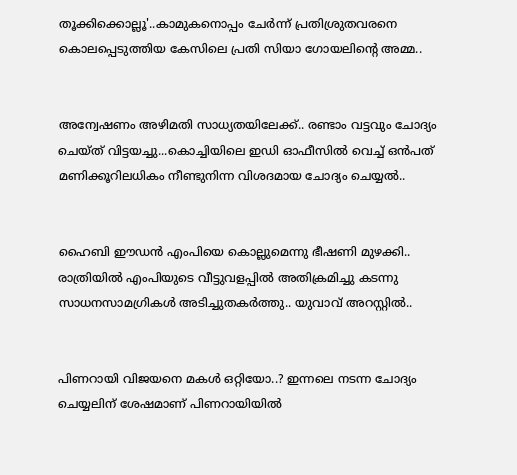തൂക്കിക്കൊല്ലൂ'..കാമുകനൊപ്പം ചേർന്ന് പ്രതിശ്രുതവരനെ കൊലപ്പെടുത്തിയ കേസിലെ പ്രതി സിയാ ഗോയലിന്റെ അമ്മ..


അന്വേഷണം അഴിമതി സാധ്യതയിലേക്ക്.. രണ്ടാം വട്ടവും ചോദ്യം ചെയ്ത് വിട്ടയച്ചു...കൊച്ചിയിലെ ഇഡി ഓഫീസില്‍ വെച്ച് ഒന്‍പത് മണിക്കൂറിലധികം നീണ്ടുനിന്ന വിശദമായ ചോദ്യം ചെയ്യൽ..


ഹൈബി ഈഡന്‍ എംപിയെ കൊല്ലുമെന്നു ഭീഷണി മുഴക്കി.. രാത്രിയില്‍ എംപിയുടെ വീട്ടുവളപ്പില്‍ അതിക്രമിച്ചു കടന്നു സാധനസാമഗ്രികള്‍ അടിച്ചുതകര്‍ത്തു.. യുവാവ് അറസ്റ്റില്‍..


പിണറായി വിജയനെ മകൾ ഒറ്റിയോ..? ഇന്നലെ നടന്ന ചോദ്യം ചെയ്യലിന് ശേഷമാണ് പിണറായിയിൽ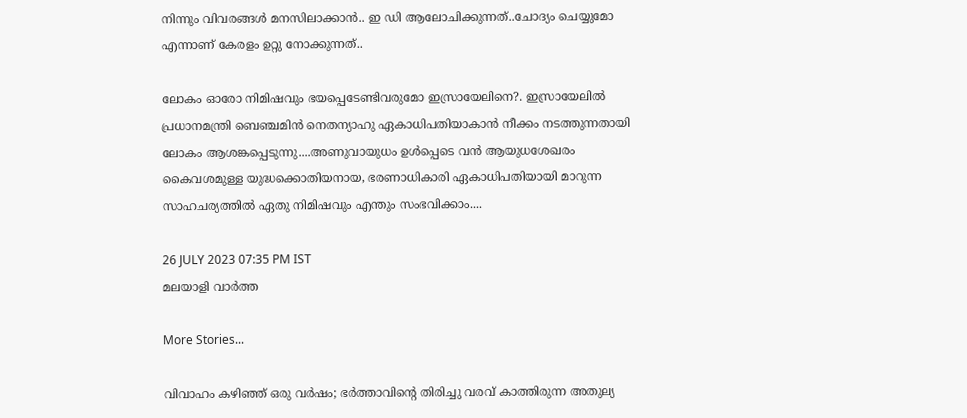നിന്നും വിവരങ്ങൾ മനസിലാക്കാൻ.. ഇ ഡി ആലോചിക്കുന്നത്..ചോദ്യം ചെയ്യുമോ എന്നാണ് കേരളം ഉറ്റു നോക്കുന്നത്..

ലോകം ഓരോ നിമിഷവും ഭയപ്പെടേണ്ടിവരുമോ ഇസ്രായേലിനെ?. ഇസ്രായേലില്‍ പ്രധാനമന്ത്രി ബെഞ്ചമിന്‍ നെതന്യാഹു ഏകാധിപതിയാകാന്‍ നീക്കം നടത്തുന്നതായി ലോകം ആശങ്കപ്പെടുന്നു....അണുവായുധം ഉള്‍പ്പെടെ വന്‍ ആയുധശേഖരം കൈവശമുള്ള യുദ്ധക്കൊതിയനായ, ഭരണാധികാരി ഏകാധിപതിയായി മാറുന്ന സാഹചര്യത്തില്‍ ഏതു നിമിഷവും എന്തും സംഭവിക്കാം....

26 JULY 2023 07:35 PM IST
മലയാളി വാര്‍ത്ത

More Stories...

വിവാഹം കഴിഞ്ഞ് ഒരു വർഷം; ഭർത്താവിന്റെ തിരിച്ചു വരവ് കാത്തിരുന്ന അതുല്യ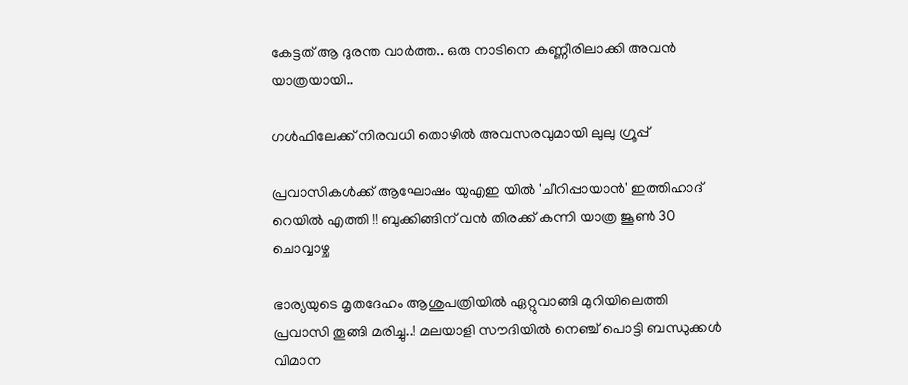കേട്ടത് ആ ദുരന്ത വാർത്ത.. ഒരു നാടിനെ കണ്ണീരിലാക്കി അവൻ യാത്രയായി..

ഗള്‍ഫിലേക്ക് നിരവധി തൊഴില്‍ അവസരവുമായി ലുലു ഗ്രൂപ്പ്

പ്രവാസികൾക്ക് ആഘോഷം യുഎഇ യിൽ 'ചീറിപ്പായാൻ' ഇത്തിഹാദ് റെയിൽ എത്തി !! ബുക്കിങ്ങിന് വൻ തിരക്ക് കന്നി യാത്ര ജൂൺ 30 ചൊവ്വാഴ്ച

ഭാര്യയുടെ മൃതദേഹം ആശുപത്രിയിൽ ഏറ്റുവാങ്ങി മുറിയിലെത്തി പ്രവാസി തൂങ്ങി മരിച്ചു..! മലയാളി സൗദിയിൽ നെഞ്ച് പൊട്ടി ബന്ധുക്കൾ വിമാന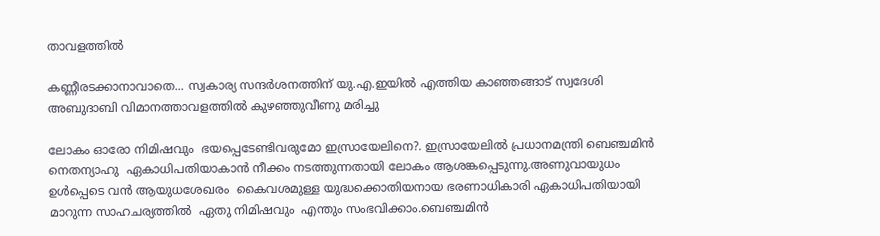താവളത്തിൽ

കണ്ണീരടക്കാനാവാതെ... സ്വകാര്യ സന്ദർശനത്തിന് യു.എ.ഇയിൽ എത്തിയ കാഞ്ഞങ്ങാട് സ്വദേശി അബുദാബി വിമാനത്താവളത്തിൽ കുഴഞ്ഞുവീണു മരിച്ചു

ലോകം ഓരോ നിമിഷവും  ഭയപ്പെടേണ്ടിവരുമോ ഇസ്രായേലിനെ?. ഇസ്രായേലില്‍ പ്രധാനമന്ത്രി ബെഞ്ചമിന്‍ നെതന്യാഹു  ഏകാധിപതിയാകാന്‍ നീക്കം നടത്തുന്നതായി ലോകം ആശങ്കപ്പെടുന്നു.അണുവായുധം ഉള്‍പ്പെടെ വന്‍ ആയുധശേഖരം  കൈവശമുള്ള യുദ്ധക്കൊതിയനായ ഭരണാധികാരി ഏകാധിപതിയായി മാറുന്ന സാഹചര്യത്തില്‍  ഏതു നിമിഷവും  എന്തും സംഭവിക്കാം.ബെഞ്ചമിന്‍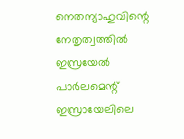നെതന്യാഹുവിന്റെ നേതൃത്വത്തില്‍ ഇസ്രയേല്‍ പാര്‍ലമെന്റ് ഇസ്രായേലിലെ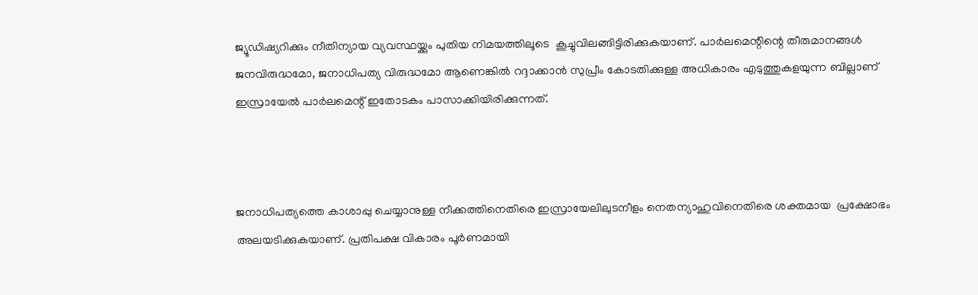ജ്യൂഡിഷ്യറിക്കും നീതിന്യായ വ്യവസ്ഥയ്ക്കും പുതിയ നിമയത്തിലൂടെ  കൂച്ചുവിലങ്ങിട്ടിരിക്കുകയാണ്. പാര്‍ലമെന്റിന്റെ തീരുമാനങ്ങള്‍ ജനവിരുദ്ധമോ, ജനാധിപത്യ വിരുദ്ധമോ ആണെങ്കില്‍ റദ്ദാക്കാന്‍ സുപ്രീം കോടതിക്കുള്ള അധികാരം എടുത്തുകളയുന്ന ബില്ലാണ് ഇസ്രായേല്‍ പാര്‍ലമെന്റ് ഇതോടകം പാസാക്കിയിരിക്കുന്നത്.



ജനാധിപത്യത്തെ കാശാപ്പു ചെയ്യാനുള്ള നീക്കത്തിനെതിരെ ഇസ്രായേലിലുടനീളം നെതന്യാഹുവിനെതിരെ ശക്തമായ  പ്രക്ഷോഭം അലയടിക്കുകയാണ്. പ്രതിപക്ഷ വികാരം പൂര്‍ണമായി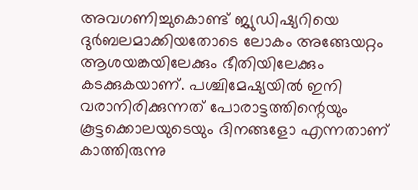അവഗണിച്ചുകൊണ്ട് ജ്യുഡിഷ്യറിയെ ദുര്‍ബലമാക്കിയതോടെ ലോകം അങ്ങേയറ്റം ആശയങ്കയിലേക്കും ഭീതിയിലേക്കും  കടക്കുകയാണ്. പശ്ചിമേഷ്യയില്‍ ഇനി വരാനിരിക്കുന്നത് പോരാട്ടത്തിന്റെയും കൂട്ടക്കൊലയുടെയും ദിനങ്ങളോ എന്നതാണ് കാത്തിരുന്നു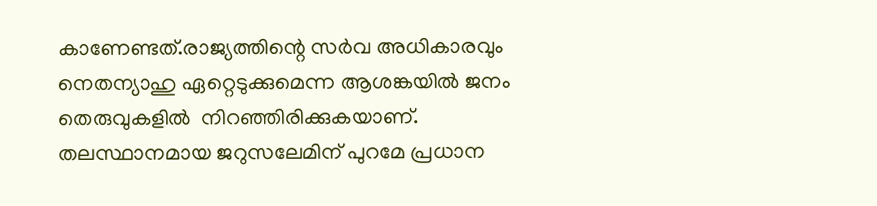കാണേണ്ടത്.രാജ്യത്തിന്റെ സര്‍വ അധികാരവും  നെതന്യാഹു ഏറ്റെടുക്കുമെന്ന ആശങ്കയില്‍ ജനം തെരുവുകളില്‍  നിറഞ്ഞിരിക്കുകയാണ്.  തലസ്ഥാനമായ ജറുസലേമിന് പുറമേ പ്രധാന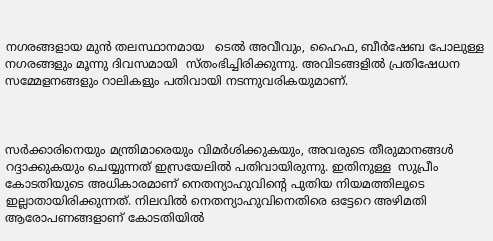നഗരങ്ങളായ മുന്‍ തലസ്ഥാനമായ   ടെല്‍ അവീവും, ഹൈഫ, ബീര്‍ഷേബ പോലുള്ള നഗരങ്ങളും മൂന്നു ദിവസമായി  സ്തംഭിച്ചിരിക്കുന്നു. അവിടങ്ങളില്‍ പ്രതിഷേധന സമ്മേളനങ്ങളും റാലികളും പതിവായി നടന്നുവരികയുമാണ്.



സര്‍ക്കാരിനെയും മന്ത്രിമാരെയും വിമര്‍ശിക്കുകയും, അവരുടെ തീരുമാനങ്ങള്‍ റദ്ദാക്കുകയും ചെയ്യുന്നത് ഇസ്രയേലില്‍ പതിവായിരുന്നു. ഇതിനുള്ള  സുപ്രീം കോടതിയുടെ അധികാരമാണ് നെതന്യാഹുവിന്റെ പുതിയ നിയമത്തിലൂടെ ഇല്ലാതായിരിക്കുന്നത്. നിലവില്‍ നെതന്യാഹുവിനെതിരെ ഒട്ടേറെ അഴിമതി ആരോപണങ്ങളാണ് കോടതിയില്‍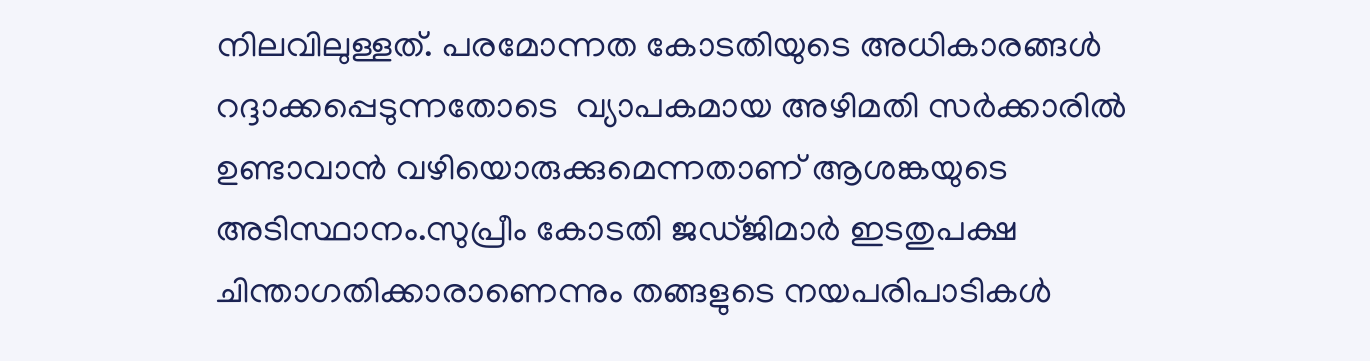നിലവിലുള്ളത്. പരമോന്നത കോടതിയുടെ അധികാരങ്ങള്‍ റദ്ദാക്കപ്പെടുന്നതോടെ  വ്യാപകമായ അഴിമതി സര്‍ക്കാരില്‍ ഉണ്ടാവാന്‍ വഴിയൊരുക്കുമെന്നതാണ് ആശങ്കയുടെ അടിസ്ഥാനം.സുപ്രീം കോടതി ജഡ്ജിമാര്‍ ഇടതുപക്ഷ ചിന്താഗതിക്കാരാണെന്നും തങ്ങളുടെ നയപരിപാടികള്‍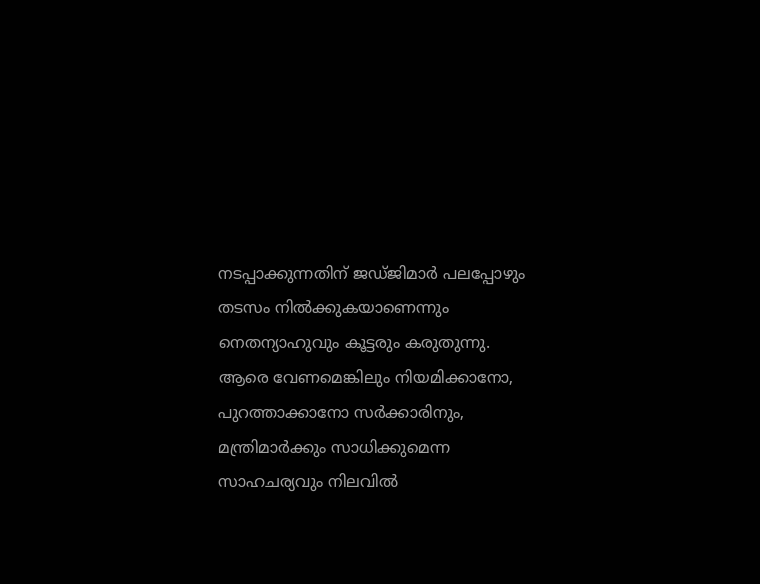നടപ്പാക്കുന്നതിന് ജഡ്ജിമാര്‍ പലപ്പോഴും തടസം നില്‍ക്കുകയാണെന്നും നെതന്യാഹുവും കൂട്ടരും കരുതുന്നു. ആരെ വേണമെങ്കിലും നിയമിക്കാനോ, പുറത്താക്കാനോ സര്‍ക്കാരിനും, മന്ത്രിമാര്‍ക്കും സാധിക്കുമെന്ന സാഹചര്യവും നിലവില്‍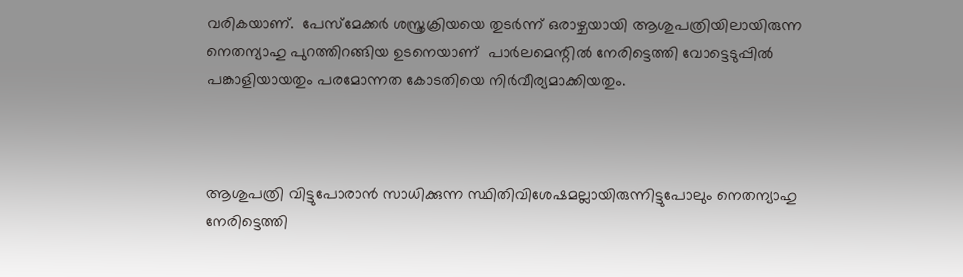വരികയാണ്.  പേസ്മേക്കര്‍ ശസ്ത്രക്രിയയെ തുടര്‍ന്ന് ഒരാഴ്ചയായി ആശുപത്രിയിലായിരുന്ന നെതന്യാഹു പുറത്തിറങ്ങിയ ഉടനെയാണ്  പാര്‍ലമെന്റില്‍ നേരിട്ടെത്തി വോട്ടെടുപ്പില്‍ പങ്കാളിയായതും പരമോന്നത കോടതിയെ നിര്‍വീര്യമാക്കിയതും.



ആശുപത്രി വിട്ടുപോരാന്‍ സാധിക്കുന്ന സ്ഥിതിവിശേഷമല്ലായിരുന്നിട്ടുപോലും നെതന്യാഹു നേരിട്ടെത്തി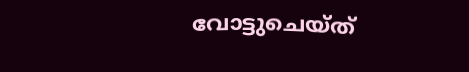വോട്ടുചെയ്ത്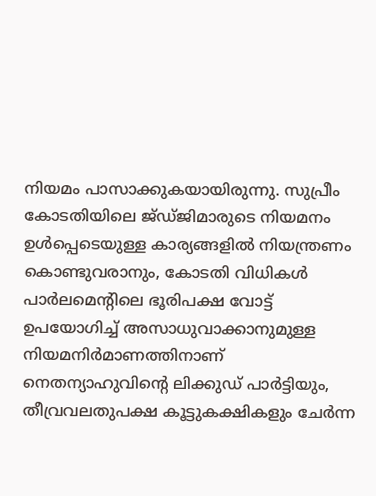നിയമം പാസാക്കുകയായിരുന്നു. സുപ്രീം കോടതിയിലെ ജ്ഡ്ജിമാരുടെ നിയമനം ഉള്‍പ്പെടെയുള്ള കാര്യങ്ങളില്‍ നിയന്ത്രണം കൊണ്ടുവരാനും, കോടതി വിധികള്‍ പാര്‍ലമെന്റിലെ ഭൂരിപക്ഷ വോട്ട് ഉപയോഗിച്ച് അസാധുവാക്കാനുമുള്ള നിയമനിര്‍മാണത്തിനാണ് നെതന്യാഹുവിന്റെ ലിക്കുഡ് പാര്‍ട്ടിയും, തീവ്രവലതുപക്ഷ കൂട്ടുകക്ഷികളും ചേര്‍ന്ന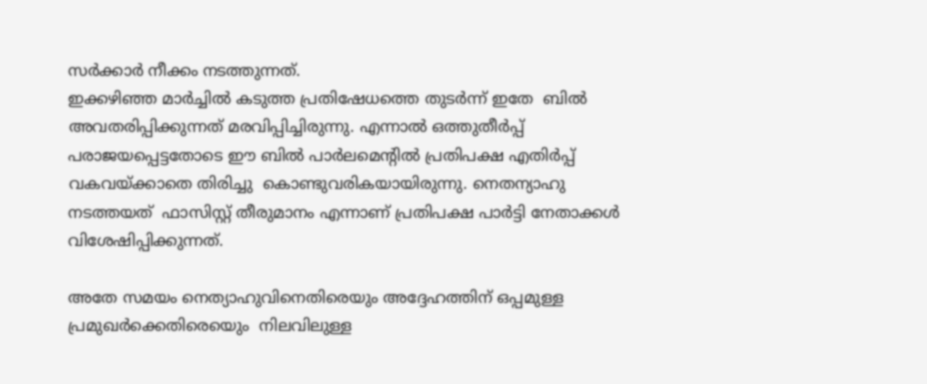സര്‍ക്കാര്‍ നീക്കം നടത്തുന്നത്.
ഇക്കഴിഞ്ഞ മാര്‍ച്ചില്‍ കടുത്ത പ്രതിഷേധത്തെ തുടര്‍ന്ന് ഇതേ  ബില്‍ അവതരിപ്പിക്കുന്നത് മരവിപ്പിച്ചിരുന്നു. എന്നാല്‍ ഒത്തുതീര്‍പ്പ് പരാജയപ്പെട്ടതോടെ ഈ ബില്‍ പാര്‍ലമെന്റില്‍ പ്രതിപക്ഷ എതിര്‍പ്പ് വകവയ്ക്കാതെ തിരിച്ചു  കൊണ്ടുവരികയായിരുന്നു. നെതന്യാഹു നടത്തയത്  ഫാസിസ്റ്റ് തീരുമാനം എന്നാണ് പ്രതിപക്ഷ പാര്‍ട്ടി നേതാക്കള്‍  വിശേഷിപ്പിക്കുന്നത്.

അതേ സമയം നെത്യാഹുവിനെതിരെയും അദ്ദേഹത്തിന് ഒപ്പമുള്ള പ്രമുഖര്‍ക്കെതിരെയെും  നിലവിലുള്ള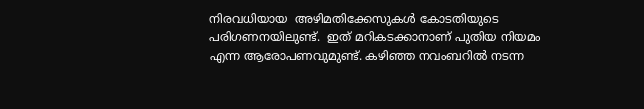നിരവധിയായ  അഴിമതിക്കേസുകള്‍ കോടതിയുടെ പരിഗണനയിലുണ്ട്.  ഇത് മറികടക്കാനാണ് പുതിയ നിയമം എന്ന ആരോപണവുമുണ്ട്. കഴിഞ്ഞ നവംബറില്‍ നടന്ന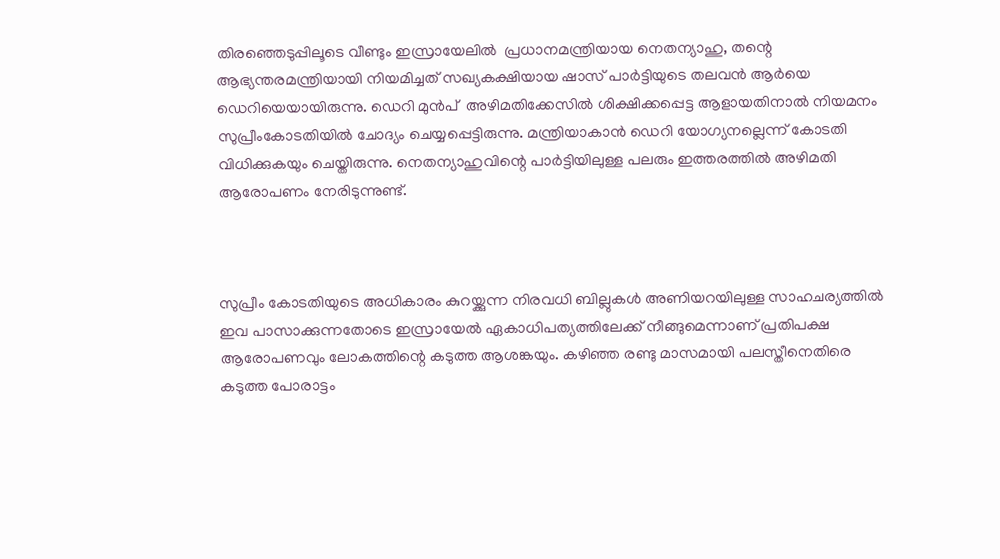തിരഞ്ഞെടുപ്പിലൂടെ വീണ്ടും ഇസ്രായേലില്‍  പ്രധാനമന്ത്രിയായ നെതന്യാഹു, തന്റെ ആഭ്യന്തരമന്ത്രിയായി നിയമിച്ചത് സഖ്യകക്ഷിയായ ഷാസ് പാര്‍ട്ടിയുടെ തലവന്‍ ആര്‍യെ ഡെറിയെയായിരുന്നു. ഡെറി മുന്‍പ്  അഴിമതിക്കേസില്‍ ശിക്ഷിക്കപ്പെട്ട ആളായതിനാല്‍ നിയമനം സുപ്രീംകോടതിയില്‍ ചോദ്യം ചെയ്യപ്പെട്ടിരുന്നു. മന്ത്രിയാകാന്‍ ഡെറി യോഗ്യനല്ലെന്ന് കോടതി വിധിക്കുകയും ചെയ്തിരുന്നു. നെതന്യാഹുവിന്റെ പാര്‍ട്ടിയിലുള്ള പലരും ഇത്തരത്തില്‍ അഴിമതി ആരോപണം നേരിടുന്നുണ്ട്.



സുപ്രീം കോടതിയുടെ അധികാരം കുറയ്ക്കുന്ന നിരവധി ബില്ലുകള്‍ അണിയറയിലുള്ള സാഹചര്യത്തില്‍  ഇവ പാസാക്കുന്നതോടെ ഇസ്രായേല്‍ ഏകാധിപത്യത്തിലേക്ക് നീങ്ങുമെന്നാണ് പ്രതിപക്ഷ ആരോപണവും ലോകത്തിന്റെ കടുത്ത ആശങ്കയും. കഴിഞ്ഞ രണ്ടു മാസമായി പലസ്തീനെതിരെ കടുത്ത പോരാട്ടം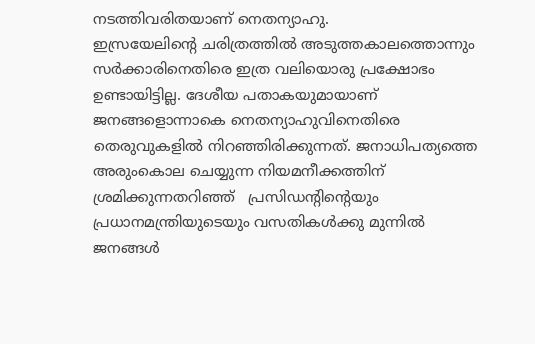നടത്തിവരിതയാണ് നെതന്യാഹു.
ഇസ്രയേലിന്റെ ചരിത്രത്തില്‍ അടുത്തകാലത്തൊന്നും സര്‍ക്കാരിനെതിരെ ഇത്ര വലിയൊരു പ്രക്ഷോഭം ഉണ്ടായിട്ടില്ല. ദേശീയ പതാകയുമായാണ് ജനങ്ങളൊന്നാകെ നെതന്യാഹുവിനെതിരെ തെരുവുകളില്‍ നിറഞ്ഞിരിക്കുന്നത്. ജനാധിപത്യത്തെ അരുംകൊല ചെയ്യുന്ന നിയമനീക്കത്തിന് ശ്രമിക്കുന്നതറിഞ്ഞ്   പ്രസിഡന്റിന്റെയും പ്രധാനമന്ത്രിയുടെയും വസതികള്‍ക്കു മുന്നില്‍ ജനങ്ങള്‍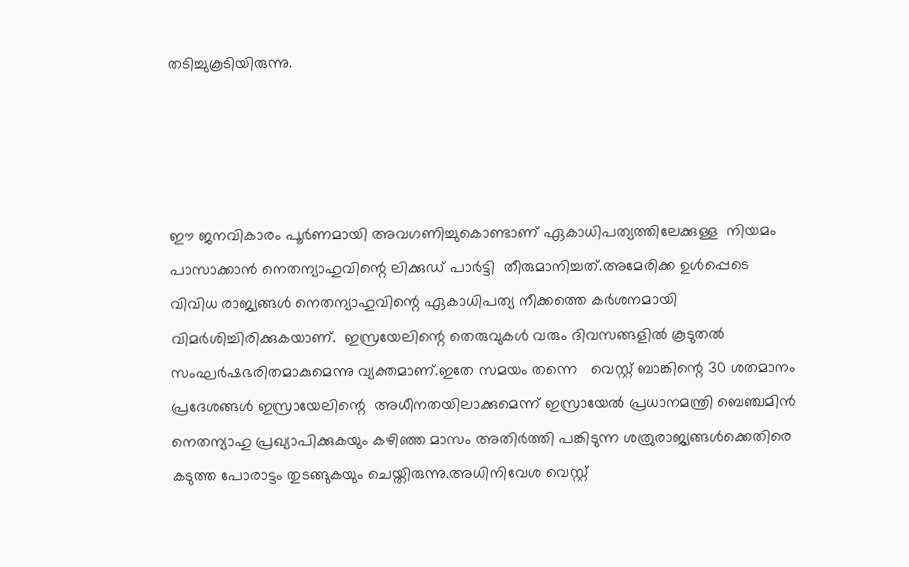തടിച്ചുകൂടിയിരുന്നു.




ഈ ജനവികാരം പൂര്‍ണമായി അവഗണിച്ചുകൊണ്ടാണ് ഏകാധിപത്യത്തിലേക്കുള്ള  നിയമം പാസാക്കാന്‍ നെതന്യാഹുവിന്റെ ലിക്കുഡ് പാര്‍ട്ടി  തീരുമാനിച്ചത്.അമേരിക്ക ഉള്‍പ്പെടെ വിവിധ രാജ്യങ്ങള്‍ നെതന്യാഹുവിന്റെ ഏകാധിപത്യ നീക്കത്തെ കര്‍ശനമായി വിമര്‍ശിച്ചിരിക്കുകയാണ്.  ഇസ്രയേലിന്റെ തെരുവുകള്‍ വരും ദിവസങ്ങളില്‍ കൂടുതല്‍ സംഘര്‍ഷഭരിതമാകുമെന്നു വ്യക്തമാണ്.ഇതേ സമയം തന്നെ   വെസ്റ്റ് ബാങ്കിന്റെ 30 ശതമാനം പ്രദേശങ്ങള്‍ ഇസ്രായേലിന്റെ  അധീനതയിലാക്കുമെന്ന് ഇസ്രായേല്‍ പ്രധാനമന്ത്രി ബെഞ്ചമിന്‍ നെതന്യാഹു പ്രഖ്യാപിക്കുകയും കഴിഞ്ഞ മാസം അതിര്‍ത്തി പങ്കിടുന്ന ശത്രുരാജ്യങ്ങള്‍ക്കെതിരെ കടുത്ത പോരാട്ടം തുടങ്ങുകയും ചെയ്തിരുന്നു.അധിനിവേശ വെസ്റ്റ്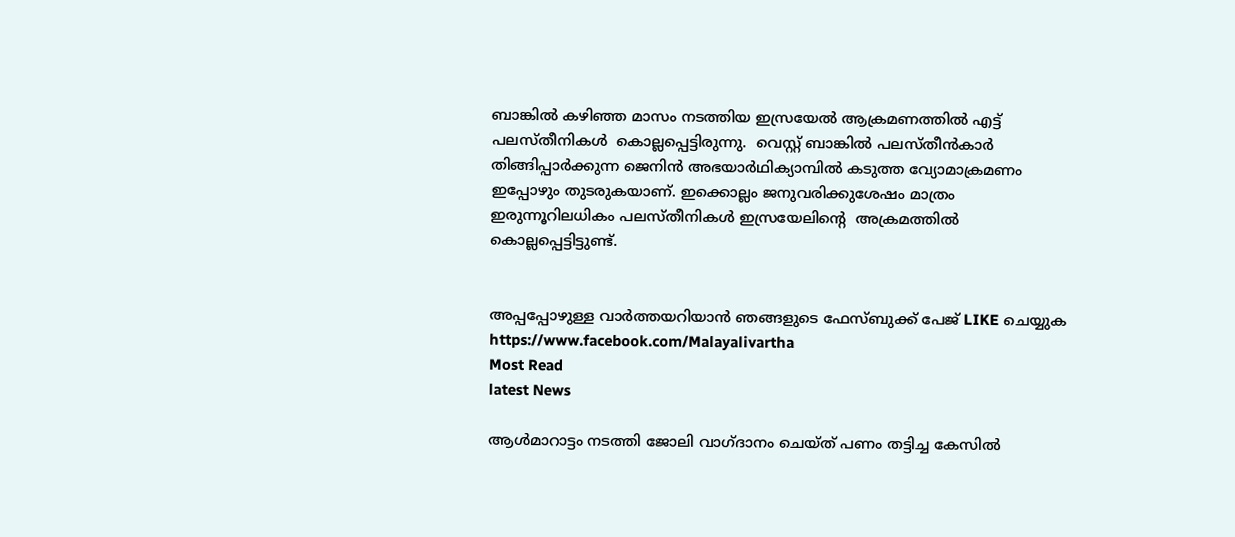ബാങ്കില്‍ കഴിഞ്ഞ മാസം നടത്തിയ ഇസ്രയേല്‍ ആക്രമണത്തില്‍ എട്ട് പലസ്തീനികള്‍  കൊല്ലപ്പെട്ടിരുന്നു.  വെസ്റ്റ് ബാങ്കില്‍ പലസ്തീന്‍കാര്‍ തിങ്ങിപ്പാര്‍ക്കുന്ന ജെനിന്‍ അഭയാര്‍ഥിക്യാമ്പില്‍ കടുത്ത വ്യോമാക്രമണം ഇപ്പോഴും തുടരുകയാണ്. ഇക്കൊല്ലം ജനുവരിക്കുശേഷം മാത്രം ഇരുന്നൂറിലധികം പലസ്തീനികള്‍ ഇസ്രയേലിന്റെ  അക്രമത്തില്‍ കൊല്ലപ്പെട്ടിട്ടുണ്ട്.


അപ്പപ്പോഴുള്ള വാര്‍ത്തയറിയാന്‍ ഞങ്ങളുടെ ഫേസ്‌ബുക്ക്‌ പേജ് LIKE ചെയ്യുക
https://www.facebook.com/Malayalivartha
Most Read
latest News

ആള്‍മാറാട്ടം നടത്തി ജോലി വാഗ്ദാനം ചെയ്ത് പണം തട്ടിച്ച കേസില്‍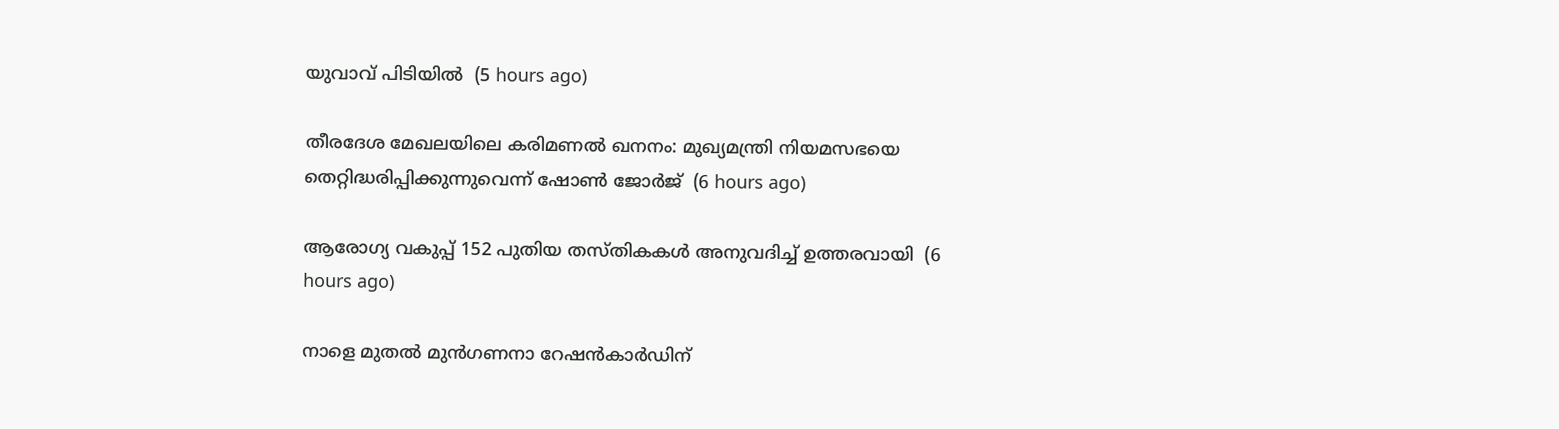യുവാവ് പിടിയില്‍  (5 hours ago)

തീരദേശ മേഖലയിലെ കരിമണല്‍ ഖനനം: മുഖ്യമന്ത്രി നിയമസഭയെ തെറ്റിദ്ധരിപ്പിക്കുന്നുവെന്ന് ഷോണ്‍ ജോര്‍ജ്  (6 hours ago)

ആരോഗ്യ വകുപ്പ് 152 പുതിയ തസ്തികകള്‍ അനുവദിച്ച് ഉത്തരവായി  (6 hours ago)

നാളെ മുതല്‍ മുന്‍ഗണനാ റേഷന്‍കാര്‍ഡിന്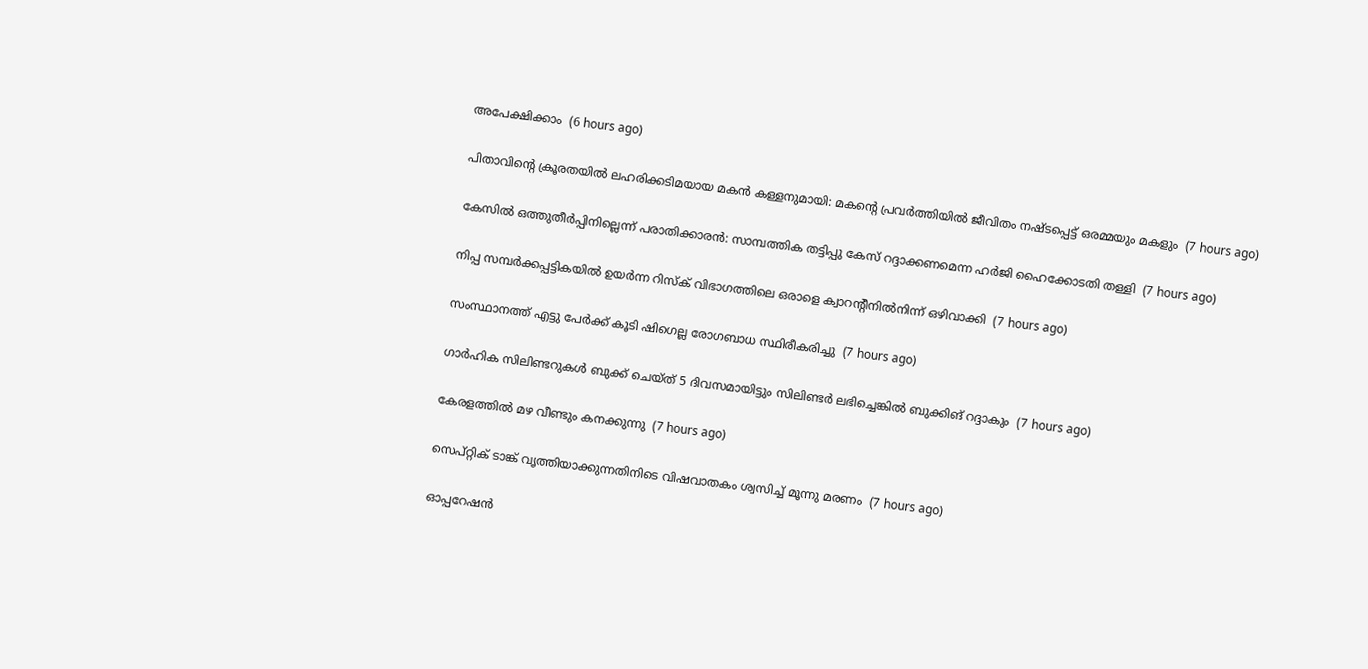അപേക്ഷിക്കാം  (6 hours ago)

പിതാവിന്റെ ക്രൂരതയില്‍ ലഹരിക്കടിമയായ മകന്‍ കള്ളനുമായി: മകന്റെ പ്രവര്‍ത്തിയില്‍ ജീവിതം നഷ്ടപ്പെട്ട് ഒരമ്മയും മകളും  (7 hours ago)

കേസില്‍ ഒത്തുതീര്‍പ്പിനില്ലെന്ന് പരാതിക്കാരന്‍: സാമ്പത്തിക തട്ടിപ്പു കേസ് റദ്ദാക്കണമെന്ന ഹര്‍ജി ഹൈക്കോടതി തള്ളി  (7 hours ago)

നിപ്പ സമ്പര്‍ക്കപ്പട്ടികയില്‍ ഉയര്‍ന്ന റിസ്‌ക് വിഭാഗത്തിലെ ഒരാളെ ക്വാറന്റീനില്‍നിന്ന് ഒഴിവാക്കി  (7 hours ago)

സംസ്ഥാനത്ത് എട്ടു പേര്‍ക്ക് കൂടി ഷിഗെല്ല രോഗബാധ സ്ഥിരീകരിച്ചു  (7 hours ago)

ഗാര്‍ഹിക സിലിണ്ടറുകള്‍ ബുക്ക് ചെയ്ത് 5 ദിവസമായിട്ടും സിലിണ്ടര്‍ ലഭിച്ചെങ്കില്‍ ബുക്കിങ് റദ്ദാകും  (7 hours ago)

കേരളത്തില്‍ മഴ വീണ്ടും കനക്കുന്നു  (7 hours ago)

സെപ്റ്റിക് ടാങ്ക് വൃത്തിയാക്കുന്നതിനിടെ വിഷവാതകം ശ്വസിച്ച് മൂന്നു മരണം  (7 hours ago)

ഓപ്പറേഷന്‍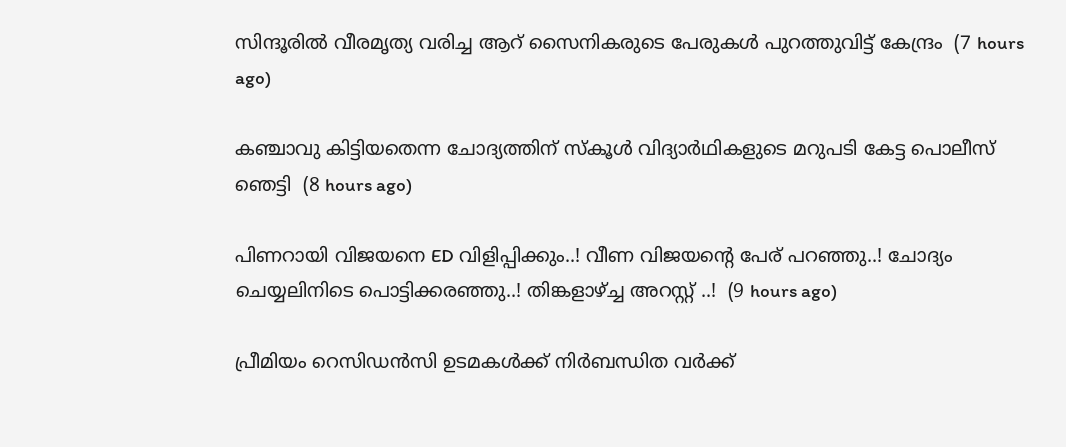സിന്ദൂരില്‍ വീരമൃത്യ വരിച്ച ആറ് സൈനികരുടെ പേരുകള്‍ പുറത്തുവിട്ട് കേന്ദ്രം  (7 hours ago)

കഞ്ചാവു കിട്ടിയതെന്ന ചോദ്യത്തിന് സ്‌കൂള്‍ വിദ്യാര്‍ഥികളുടെ മറുപടി കേട്ട പൊലീസ് ഞെട്ടി  (8 hours ago)

പിണറായി വിജയനെ ED വിളിപ്പിക്കും..! വീണ വിജയന്റെ പേര് പറഞ്ഞു..! ചോദ്യം ചെയ്യലിനിടെ പൊട്ടിക്കരഞ്ഞു..! തിങ്കളാഴ്ച്ച അറസ്റ്റ് ..!  (9 hours ago)

പ്രീമിയം റെസിഡൻസി ഉടമകൾക്ക് നിർബന്ധിത വർക്ക്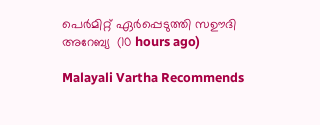പെർമിറ്റ് ഏർപ്പെടുത്തി സഊദി അറേബ്യ  (10 hours ago)

Malayali Vartha Recommends